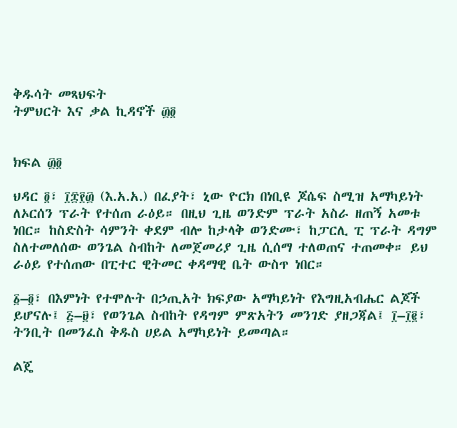ቅዱሳት መጻህፍት
ትምህርት እና ቃል ኪዳኖች ፴፬


ክፍል ፴፬

ህዳር ፬፣ ፲፰፻፴ (እ.አ.አ.) በፈያት፣ ኒው ዮርክ በነቢዩ ጆሴፍ ስሚዝ አማካይነት ለኦርሰን ፕራት የተሰጠ ራዕይ። በዚህ ጊዜ ወንድም ፕራት አስራ ዘጠኝ አመቱ ነበር። ከስድስት ሳምንት ቀደም ብሎ ከታላቅ ወንድሙ፣ ከፓርሊ ፒ ፕራት ዳግም ስለተመለሰው ወንጌል ስብከት ለመጀመሪያ ጊዜ ሲሰማ ተለወጠና ተጠመቀ። ይህ ራዕይ የተሰጠው በፒተር ዊትመር ቀዳማዊ ቤት ውስጥ ነበር።

፩–፬፣ በእምነት የተሞሉት በኃጢአት ክፍያው አማካይነት የእግዚአብሔር ልጆች ይሆናሉ፤ ፭–፱፣ የወንጌል ስብከት የዳግም ምጽአትን መንገድ ያዘጋጃል፤ ፲–፲፪፣ ትንቢት በመንፈስ ቅዱስ ሀይል አማካይነት ይመጣል።

ልጄ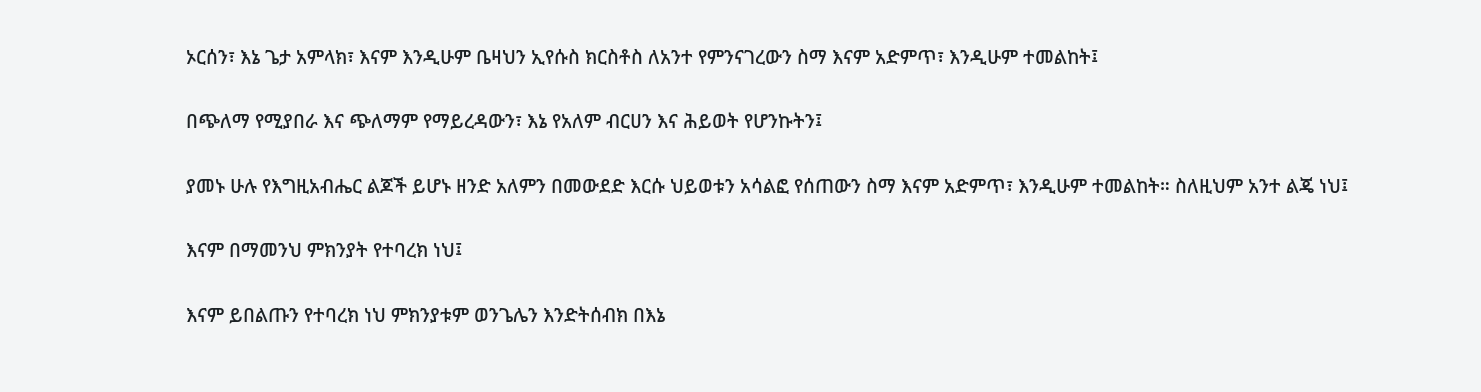ኦርሰን፣ እኔ ጌታ አምላክ፣ እናም እንዲሁም ቤዛህን ኢየሱስ ክርስቶስ ለአንተ የምንናገረውን ስማ እናም አድምጥ፣ እንዲሁም ተመልከት፤

በጭለማ የሚያበራ እና ጭለማም የማይረዳውን፣ እኔ የአለም ብርሀን እና ሕይወት የሆንኩትን፤

ያመኑ ሁሉ የእግዚአብሔር ልጆች ይሆኑ ዘንድ አለምን በመውደድ እርሱ ህይወቱን አሳልፎ የሰጠውን ስማ እናም አድምጥ፣ እንዲሁም ተመልከት። ስለዚህም አንተ ልጄ ነህ፤

እናም በማመንህ ምክንያት የተባረክ ነህ፤

እናም ይበልጡን የተባረክ ነህ ምክንያቱም ወንጌሌን እንድትሰብክ በእኔ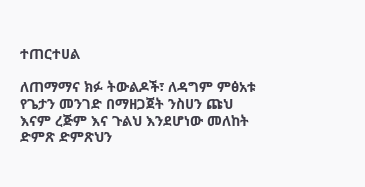ተጠርተሀል

ለጠማማና ክፉ ትውልዶች፣ ለዳግም ምፅአቱ የጌታን መንገድ በማዘጋጀት ንስሀን ጩህ እናም ረጅም እና ጉልህ እንደሆነው መለከት ድምጽ ድምጽህን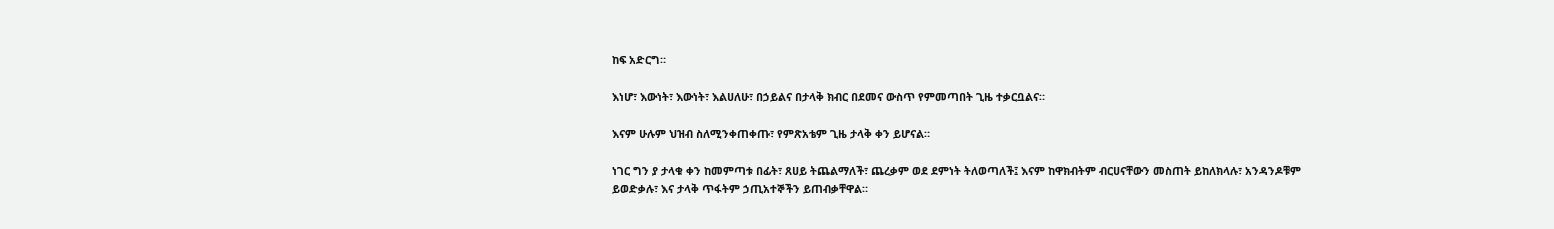ከፍ አድርግ።

እነሆ፣ እውነት፣ እውነት፣ እልሀለሁ፣ በኃይልና በታላቅ ክብር በደመና ውስጥ የምመጣበት ጊዜ ተቃርቧልና።

እናም ሁሉም ህዝብ ስለሚንቀጠቀጡ፣ የምጽአቴም ጊዜ ታላቅ ቀን ይሆናል።

ነገር ግን ያ ታላቁ ቀን ከመምጣቱ በፊት፣ ጸሀይ ትጨልማለች፣ ጨረቃም ወደ ደምነት ትለወጣለች፤ እናም ከዋክብትም ብርሀናቸውን መስጠት ይከለክላሉ፣ አንዳንዶቹም ይወድቃሉ፣ እና ታላቅ ጥፋትም ኃጢአተኞችን ይጠብቃቸዋል።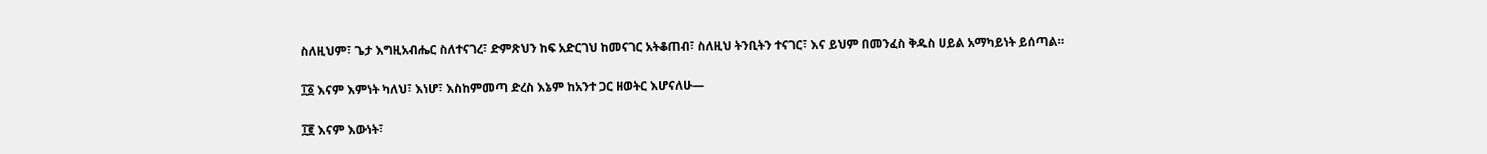ስለዚህም፣ ጌታ እግዚአብሔር ስለተናገረ፣ ድምጽህን ከፍ አድርገህ ከመናገር አትቆጠብ፣ ስለዚህ ትንቢትን ተናገር፣ እና ይህም በመንፈስ ቅዱስ ሀይል አማካይነት ይሰጣል።

፲፩ እናም እምነት ካለህ፣ እነሆ፣ እስከምመጣ ድረስ እኔም ከአንተ ጋር ዘወትር እሆናለሁ—

፲፪ እናም እውነት፣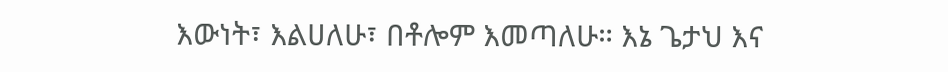እውነት፣ እልሀለሁ፣ በቶሎም እመጣለሁ። እኔ ጌታህ እና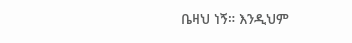ቤዛህ ነኝ። እንዲህም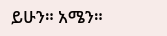ይሁን። አሜን።